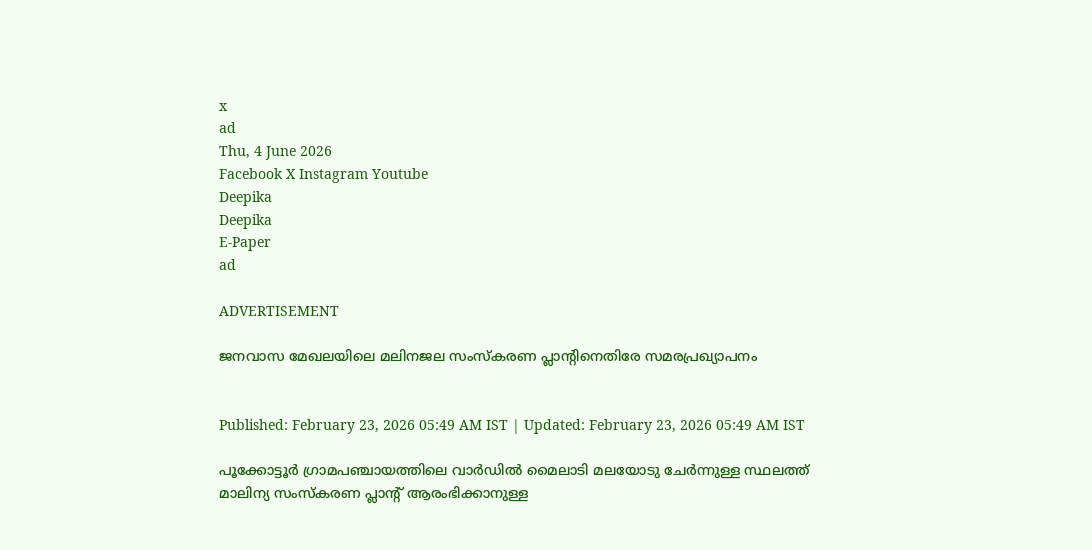x
ad
Thu, 4 June 2026
Facebook X Instagram Youtube
Deepika
Deepika
E-Paper
ad

ADVERTISEMENT

ജനവാസ മേഖലയിലെ മലിനജല സംസ്കരണ പ്ലാന്‍റിനെതിരേ സമരപ്രഖ്യാപനം


Published: February 23, 2026 05:49 AM IST | Updated: February 23, 2026 05:49 AM IST

പൂക്കോട്ടൂർ ഗ്രാമപഞ്ചായത്തിലെ വാർഡിൽ മൈലാടി മലയോടു ചേർന്നുള്ള സ്ഥലത്ത് മാലിന്യ സംസ്കരണ പ്ലാന്‍റ് ആരംഭിക്കാനുള്ള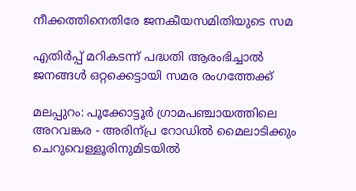നീക്കത്തിനെതിരേ ജനകീയസമിതിയുടെ സമ

എതിർപ്പ് മറികടന്ന് പദ്ധതി ആരംഭിച്ചാൽ ജനങ്ങൾ ഒറ്റക്കെട്ടായി സമര രംഗത്തേക്ക്

മലപ്പുറം: പൂക്കോട്ടൂർ ഗ്രാമപഞ്ചായത്തിലെ അറവങ്കര - അരിന്പ്ര റോഡിൽ മൈലാടിക്കും ചെറുവെള്ളൂരിനുമിടയിൽ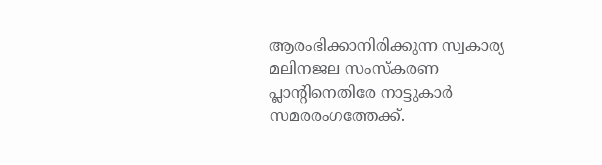ആരംഭിക്കാനിരിക്കുന്ന സ്വകാര്യ മലിനജല സംസ്കരണ പ്ലാന്‍റിനെതിരേ നാട്ടുകാർ സമരരംഗത്തേക്ക്.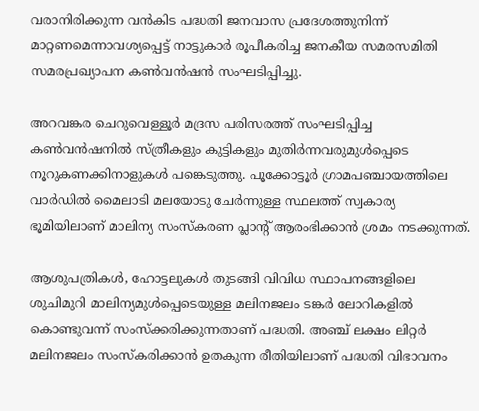വരാനിരിക്കുന്ന വൻകിട പദ്ധതി ജനവാസ പ്രദേശത്തുനിന്ന് മാറ്റണമെന്നാവശ്യപ്പെട്ട് നാട്ടുകാർ രൂപീകരിച്ച ജനകീയ സമരസമിതി സമരപ്രഖ്യാപന കണ്‍വൻഷൻ സംഘടിപ്പിച്ചു.

അറവങ്കര ചെറുവെള്ളൂർ മദ്രസ പരിസരത്ത് സംഘടിപ്പിച്ച കണ്‍വൻഷനിൽ സ്ത്രീകളും കുട്ടികളും മുതിർന്നവരുമുൾപ്പെടെ നൂറുകണക്കിനാളുകൾ പങ്കെടുത്തു. പൂക്കോട്ടൂർ ഗ്രാമപഞ്ചായത്തിലെ വാർഡിൽ മൈലാടി മലയോടു ചേർന്നുള്ള സ്ഥലത്ത് സ്വകാര്യ ഭൂമിയിലാണ് മാലിന്യ സംസ്കരണ പ്ലാന്‍റ് ആരംഭിക്കാൻ ശ്രമം നടക്കുന്നത്.

ആശുപത്രികൾ, ഹോട്ടലുകൾ തുടങ്ങി വിവിധ സ്ഥാപനങ്ങളിലെ ശുചിമുറി മാലിന്യമുൾപ്പെടെയുള്ള മലിനജലം ടങ്കർ ലോറികളിൽ കൊണ്ടുവന്ന് സംസ്ക്കരിക്കുന്നതാണ് പദ്ധതി. അഞ്ച് ലക്ഷം ലിറ്റർ മലിനജലം സംസ്കരിക്കാൻ ഉതകുന്ന രീതിയിലാണ് പദ്ധതി വിഭാവനം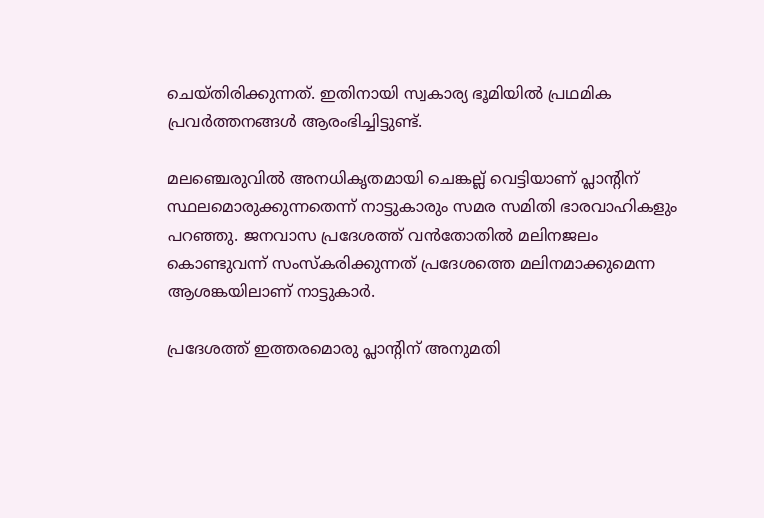ചെയ്തിരിക്കുന്നത്. ഇതിനായി സ്വകാര്യ ഭൂമിയിൽ പ്രഥമിക പ്രവർത്തനങ്ങൾ ആരംഭിച്ചിട്ടുണ്ട്.

മലഞ്ചെരുവിൽ അനധികൃതമായി ചെങ്കല്ല് വെട്ടിയാണ് പ്ലാന്‍റിന് സ്ഥലമൊരുക്കുന്നതെന്ന് നാട്ടുകാരും സമര സമിതി ഭാരവാഹികളും പറഞ്ഞു. ജനവാസ പ്രദേശത്ത് വൻതോതിൽ മലിനജലം കൊണ്ടുവന്ന് സംസ്കരിക്കുന്നത് പ്രദേശത്തെ മലിനമാക്കുമെന്ന ആശങ്കയിലാണ് നാട്ടുകാർ.

പ്രദേശത്ത് ഇത്തരമൊരു പ്ലാന്‍റിന് അനുമതി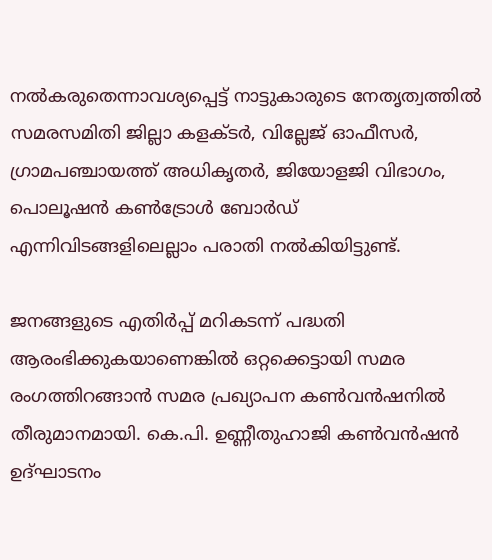നൽകരുതെന്നാവശ്യപ്പെട്ട് നാട്ടുകാരുടെ നേതൃത്വത്തിൽ സമരസമിതി ജില്ലാ കളക്‌ടർ, വില്ലേജ് ഓഫീസർ, ഗ്രാമപഞ്ചായത്ത് അധികൃതർ, ജിയോളജി വിഭാഗം, പൊലൂഷൻ കണ്‍ട്രോൾ ബോർഡ് എന്നിവിടങ്ങളിലെല്ലാം പരാതി നൽകിയിട്ടുണ്ട്.

ജനങ്ങളുടെ എതിർപ്പ് മറികടന്ന് പദ്ധതി ആരംഭിക്കുകയാണെങ്കിൽ ഒറ്റക്കെട്ടായി സമര രംഗത്തിറങ്ങാൻ സമര പ്രഖ്യാപന കണ്‍വൻഷനിൽ തീരുമാനമായി. കെ.പി. ഉണ്ണീതുഹാജി കണ്‍വൻഷൻ ഉദ്ഘാടനം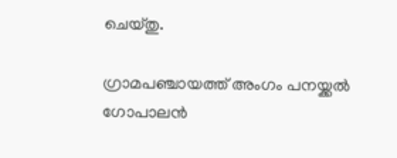ചെയ്തു.

ഗ്രാമപഞ്ചായത്ത് അംഗം പനയ്ക്കൽ ഗോപാലൻ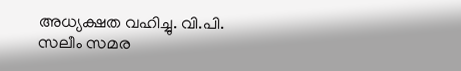അധ്യക്ഷത വഹിച്ചു. വി.പി. സലീം സമര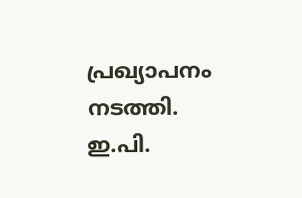പ്രഖ്യാപനം നടത്തി. ഇ.പി.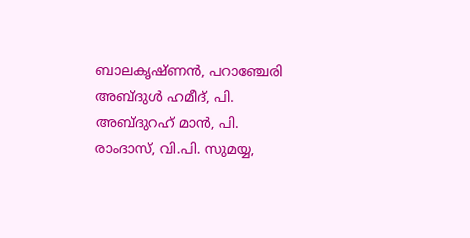ബാലകൃഷ്ണൻ, പറാഞ്ചേരി അബ്ദുൾ ഹമീദ്, പി. അബ്ദുറഹ് മാൻ, പി. രാംദാസ്, വി.പി. സുമയ്യ,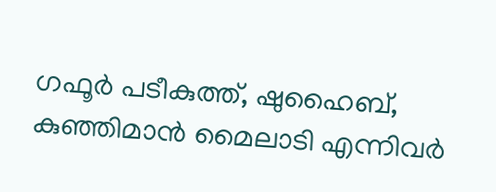ഗഫൂർ പടീകുത്ത്, ഷുഹൈബ്, കുഞ്ഞിമാൻ മൈലാടി എന്നിവർ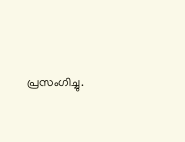പ്രസംഗിച്ചു.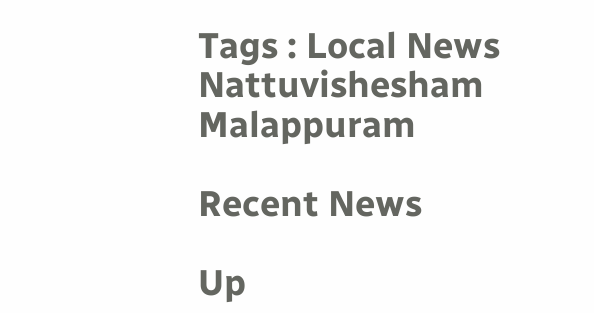Tags : Local News Nattuvishesham Malappuram

Recent News

Up